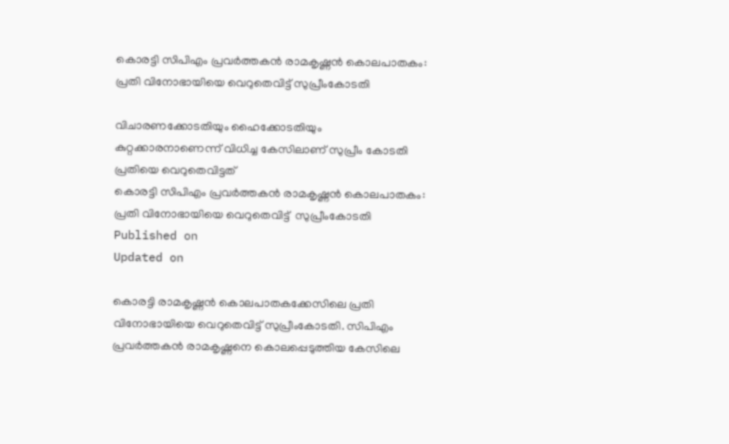കൊരട്ടി സിപിഎം പ്രവർത്തകന്‍ രാമകൃഷ്ണൻ കൊലപാതകം: പ്രതി വിനോഭായിയെ വെറുതെവിട്ട് സുപ്രീംകോടതി

വിചാരണക്കോടതിയും ഹൈക്കോടതിയും കുറ്റക്കാരനാണെന്ന് വിധിച്ച കേസിലാണ് സുപ്രീം കോടതി പ്രതിയെ വെറുതെവിട്ടത്
കൊരട്ടി സിപിഎം പ്രവർത്തകന്‍ രാമകൃഷ്ണൻ കൊലപാതകം: പ്രതി വിനോഭായിയെ വെറുതെവിട്ട്  സുപ്രീംകോടതി
Published on
Updated on

കൊരട്ടി രാമകൃഷ്ണൻ കൊലപാതകക്കേസിലെ പ്രതി വിനോഭായിയെ വെറുതെവിട്ട് സുപ്രീംകോടതി. സിപിഎം പ്രവർത്തകന്‍ രാമകൃഷ്ണനെ കൊലപ്പെടുത്തിയ കേസിലെ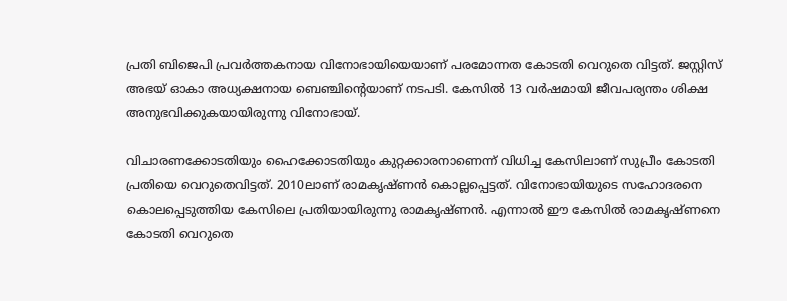പ്രതി ബിജെപി പ്രവർത്തകനായ വിനോഭായിയെയാണ് പരമോന്നത കോടതി വെറുതെ വിട്ടത്. ജസ്റ്റിസ് അഭയ് ഓകാ അധ്യക്ഷനായ ബെഞ്ചിന്റെയാണ് നടപടി. കേസിൽ 13 വർഷമായി ജീവപര്യന്തം ശിക്ഷ അനുഭവിക്കുകയായിരുന്നു വിനോഭായ്.

വിചാരണക്കോടതിയും ഹൈക്കോടതിയും കുറ്റക്കാരനാണെന്ന് വിധിച്ച കേസിലാണ് സുപ്രീം കോടതി പ്രതിയെ വെറുതെവിട്ടത്. 2010ലാണ് രാമകൃഷ്ണൻ കൊല്ലപ്പെട്ടത്. വിനോഭായിയുടെ സഹോദരനെ കൊലപ്പെടുത്തിയ കേസിലെ പ്രതിയായിരുന്നു രാമകൃഷ്ണൻ. എന്നാൽ ഈ കേസിൽ രാമകൃഷ്ണനെ കോടതി വെറുതെ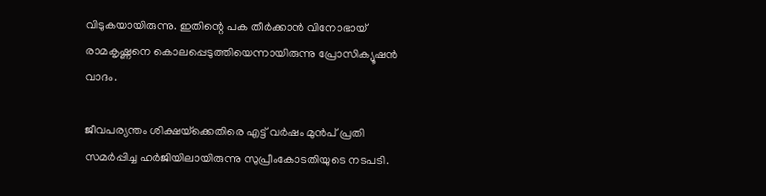വിടുകയായിരുന്നു. ഇതിന്റെ പക തീർക്കാൻ വിനോഭായ് രാമകൃഷ്ണനെ കൊലപ്പെടുത്തിയെന്നായിരുന്നു പ്രോസിക്യൂഷൻ വാദം.

ജീവപര്യന്തം ശിക്ഷയ്‌ക്കെതിരെ എട്ട് വർഷം മുൻപ് പ്രതി സമർപ്പിച്ച ഹർജിയിലായിരുന്നു സുപ്രീംകോടതിയുടെ നടപടി.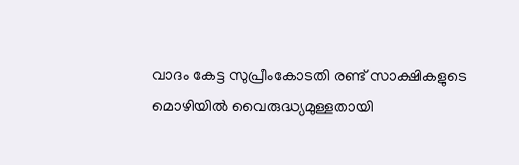വാദം കേട്ട സുപ്രീംകോടതി രണ്ട് സാക്ഷികളുടെ മൊഴിയിൽ വൈരുദ്ധ്യമുള്ളതായി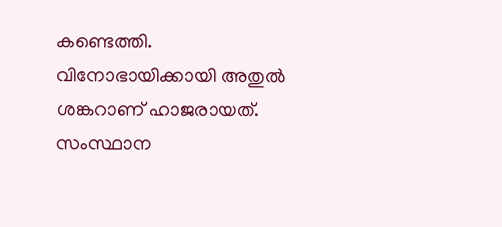കണ്ടെത്തി. വിനോഭായിക്കായി അതുൽ ശങ്കറാണ് ഹാജരായത്. സംസ്ഥാന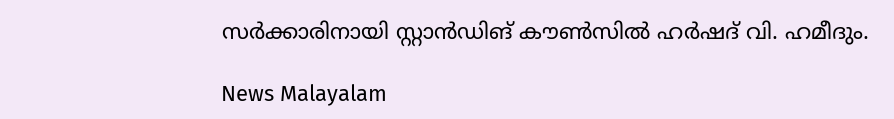സർക്കാരിനായി സ്റ്റാൻഡിങ് കൗൺസിൽ‌ ഹർഷദ് വി. ഹമീദും.

News Malayalam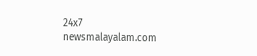24x7
newsmalayalam.com